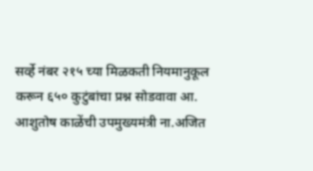सर्व्हे नंबर २१५ च्या मिळकती नियमानुकूल करून ६५० कुटुंबांचा प्रश्न सोडवावा आ. आशुतोष काळेंची उपमुख्यमंत्री ना.अजित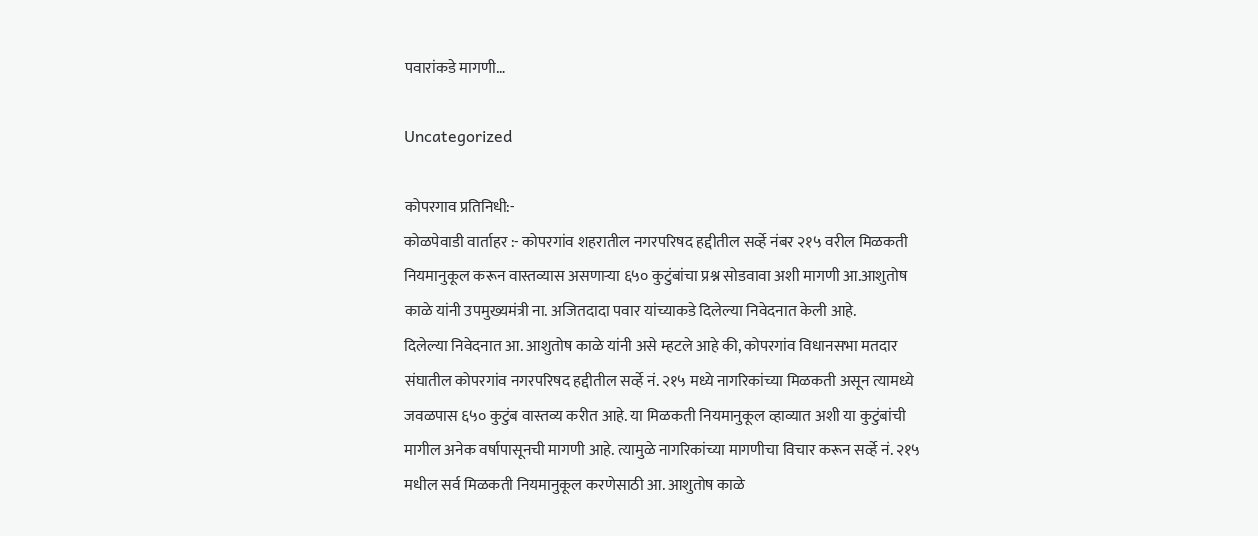पवारांकडे मागणी…

Uncategorized

कोपरगाव प्रतिनिधी:-
कोळपेवाडी वार्ताहर :- कोपरगांव शहरातील नगरपरिषद हद्दीतील सर्व्हे नंबर २१५ वरील मिळकती नियमानुकूल करून वास्तव्यास असणाऱ्या ६५० कुटुंबांचा प्रश्न सोडवावा अशी मागणी आ.आशुतोष काळे यांनी उपमुख्यमंत्री ना. अजितदादा पवार यांच्याकडे दिलेल्या निवेदनात केली आहे.
दिलेल्या निवेदनात आ. आशुतोष काळे यांनी असे म्हटले आहे की, कोपरगांव विधानसभा मतदार संघातील कोपरगांव नगरपरिषद हद्दीतील सर्व्हे नं. २१५ मध्ये नागरिकांच्या मिळकती असून त्यामध्ये जवळपास ६५० कुटुंब वास्तव्य करीत आहे. या मिळकती नियमानुकूल व्हाव्यात अशी या कुटुंबांची मागील अनेक वर्षापासूनची मागणी आहे. त्यामुळे नागरिकांच्या मागणीचा विचार करून सर्व्हे नं. २१५ मधील सर्व मिळकती नियमानुकूल करणेसाठी आ. आशुतोष काळे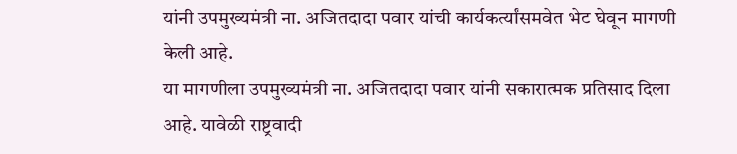यांनी उपमुख्यमंत्री ना. अजितदादा पवार यांची कार्यकर्त्यांसमवेत भेट घेवून मागणी केली आहे.
या मागणीला उपमुख्यमंत्री ना. अजितदादा पवार यांनी सकारात्मक प्रतिसाद दिला आहे. यावेळी राष्ट्रवादी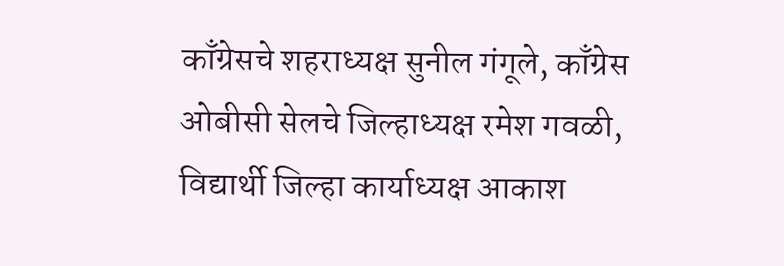काँग्रेसचे शहराध्यक्ष सुनील गंगूले, काँग्रेस ओबीसी सेलचे जिल्हाध्यक्ष रमेश गवळी, विद्यार्थी जिल्हा कार्याध्यक्ष आकाश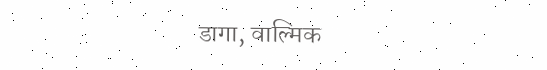डागा, वाल्मिक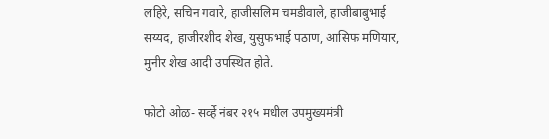लहिरे, सचिन गवारे, हाजीसलिम चमडीवाले, हाजीबाबुभाई सय्यद, हाजीरशीद शेख, युसुफभाई पठाण, आसिफ मणियार, मुनीर शेख आदी उपस्थित होते.

फोटो ओळ- सर्व्हे नंबर २१५ मधील उपमुख्यमंत्री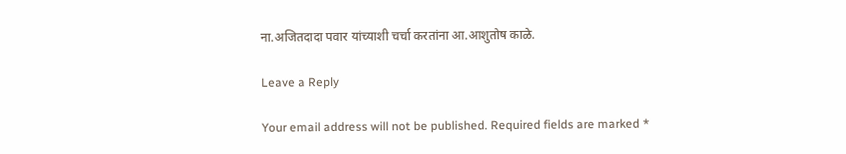ना.अजितदादा पवार यांच्याशी चर्चा करतांना आ.आशुतोष काळे.

Leave a Reply

Your email address will not be published. Required fields are marked *